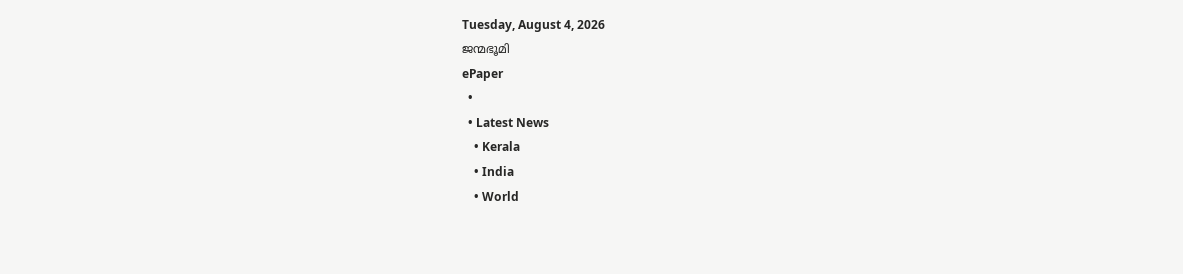Tuesday, August 4, 2026
ജന്മഭൂമി
ePaper
  •
  • Latest News
    • Kerala
    • India
    • World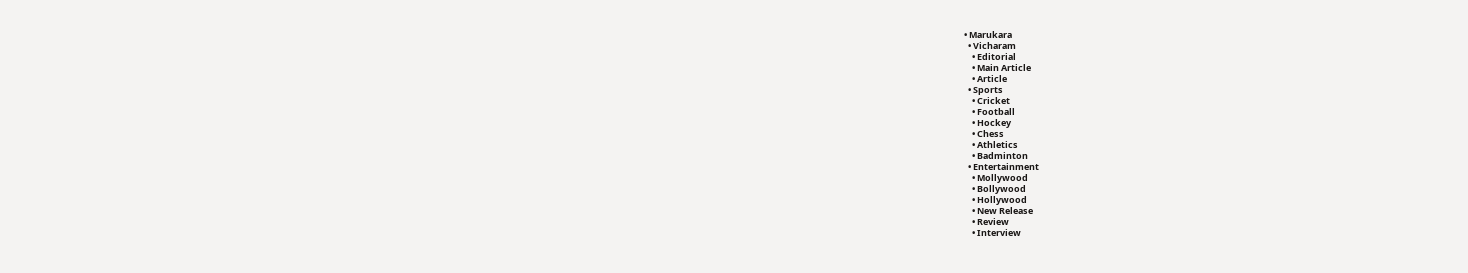• Marukara
  • Vicharam
    • Editorial
    • Main Article
    • Article
  • Sports
    • Cricket
    • Football
    • Hockey
    • Chess
    • Athletics
    • Badminton
  • Entertainment
    • Mollywood
    • Bollywood
    • Hollywood
    • New Release
    • Review
    • Interview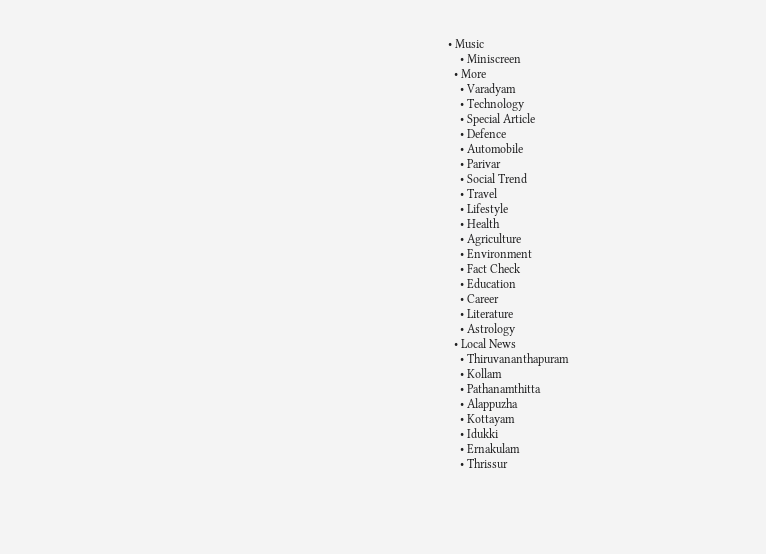• Music
    • Miniscreen
  • More
    • Varadyam
    • Technology
    • Special Article
    • Defence
    • Automobile
    • Parivar
    • Social Trend
    • Travel
    • Lifestyle
    • Health
    • Agriculture
    • Environment
    • Fact Check
    • Education
    • Career
    • Literature
    • Astrology
  • Local News
    • Thiruvananthapuram
    • Kollam
    • Pathanamthitta
    • Alappuzha
    • Kottayam
    • Idukki
    • Ernakulam
    • Thrissur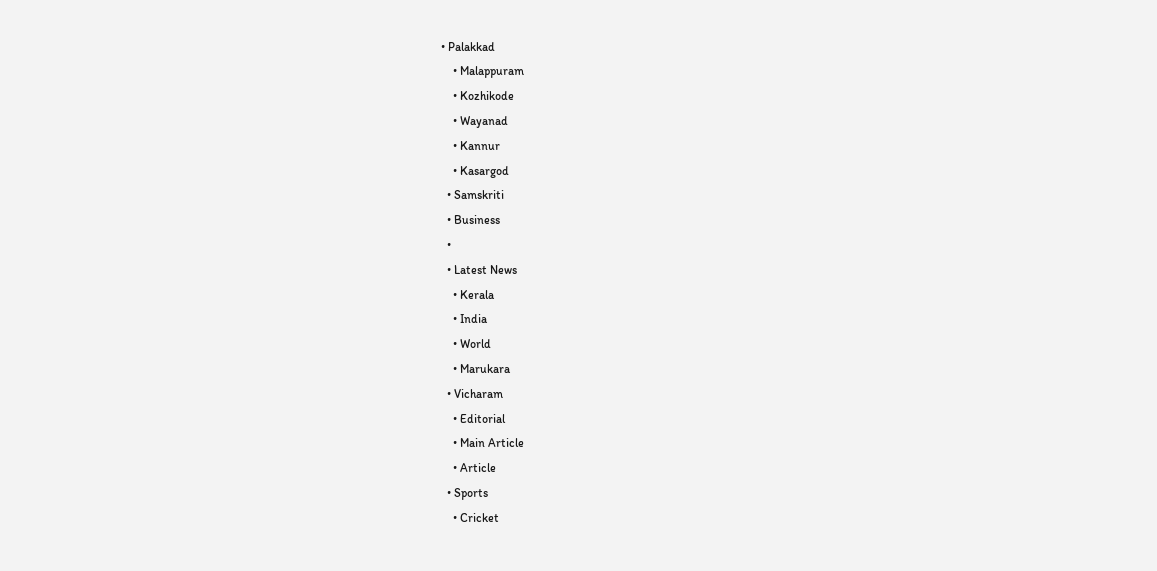• Palakkad
    • Malappuram
    • Kozhikode
    • Wayanad
    • Kannur
    • Kasargod
  • Samskriti
  • Business
  •
  • Latest News
    • Kerala
    • India
    • World
    • Marukara
  • Vicharam
    • Editorial
    • Main Article
    • Article
  • Sports
    • Cricket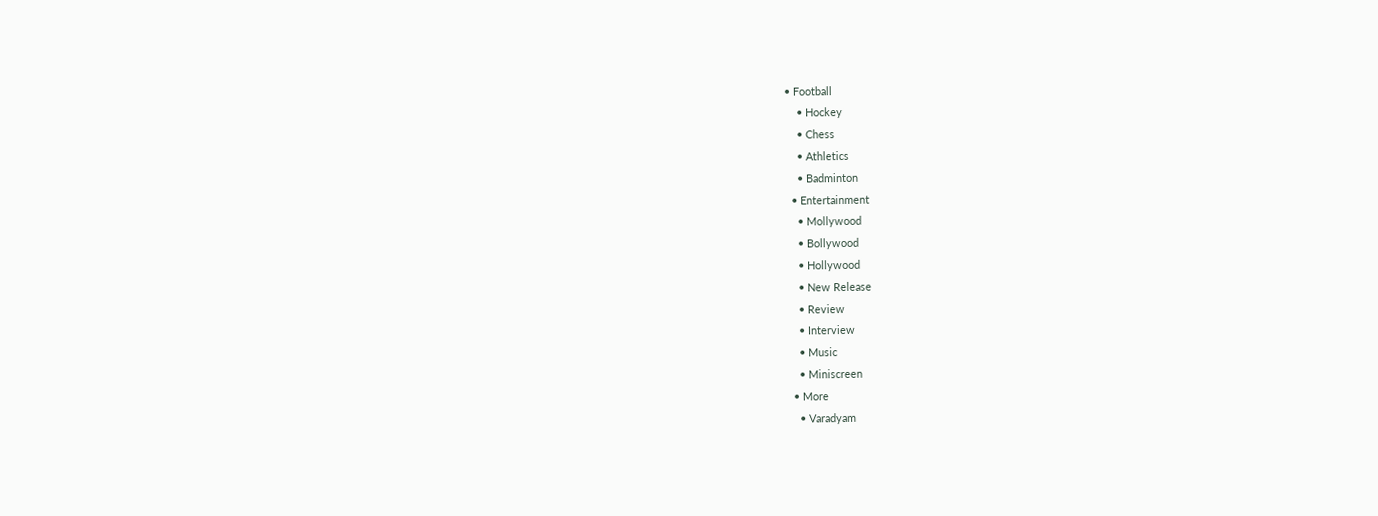• Football
    • Hockey
    • Chess
    • Athletics
    • Badminton
  • Entertainment
    • Mollywood
    • Bollywood
    • Hollywood
    • New Release
    • Review
    • Interview
    • Music
    • Miniscreen
  • More
    • Varadyam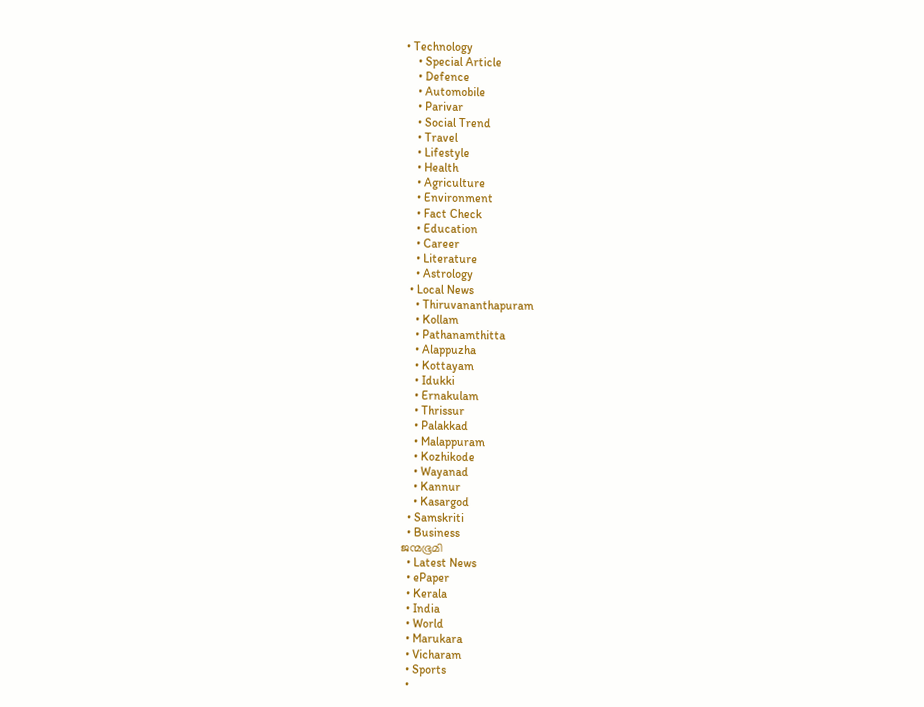• Technology
    • Special Article
    • Defence
    • Automobile
    • Parivar
    • Social Trend
    • Travel
    • Lifestyle
    • Health
    • Agriculture
    • Environment
    • Fact Check
    • Education
    • Career
    • Literature
    • Astrology
  • Local News
    • Thiruvananthapuram
    • Kollam
    • Pathanamthitta
    • Alappuzha
    • Kottayam
    • Idukki
    • Ernakulam
    • Thrissur
    • Palakkad
    • Malappuram
    • Kozhikode
    • Wayanad
    • Kannur
    • Kasargod
  • Samskriti
  • Business
ജന്മഭൂമി
  • Latest News
  • ePaper
  • Kerala
  • India
  • World
  • Marukara
  • Vicharam
  • Sports
  •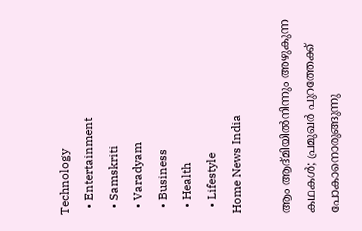Technology
  • Entertainment
  • Samskriti
  • Varadyam
  • Business
  • Health
  • Lifestyle
Home News India

ആം ആദ്മിയില്‍നിന്നും അഴുകുന്ന കഥകള്‍; പ്രമുഖര്‍ പുറത്തേക്ക് പോകാനൊരുങ്ങുന്നു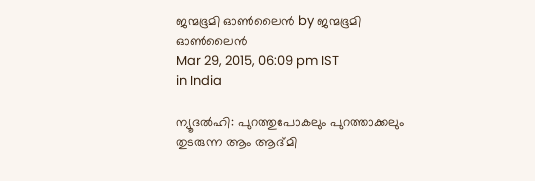ജന്മഭൂമി ഓണ്‍ലൈന്‍ by ജന്മഭൂമി ഓണ്‍ലൈന്‍
Mar 29, 2015, 06:09 pm IST
in India

ന്യൂദല്‍ഹി: പുറത്തുപോകലും പുറത്താക്കലും തുടരുന്ന ആം ആദ്മി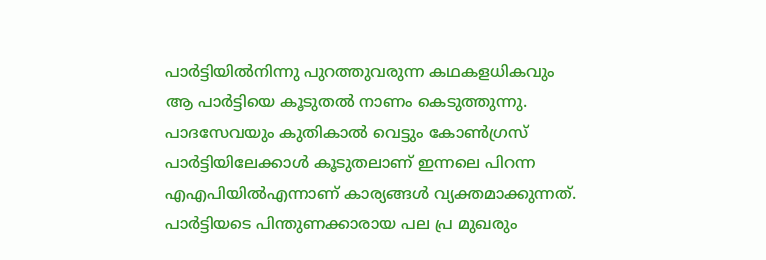പാര്‍ട്ടിയില്‍നിന്നു പുറത്തുവരുന്ന കഥകളധികവും ആ പാര്‍ട്ടിയെ കൂടുതല്‍ നാണം കെടുത്തുന്നു. പാദസേവയും കുതികാല്‍ വെട്ടും കോണ്‍ഗ്രസ് പാര്‍ട്ടിയിലേക്കാള്‍ കൂടുതലാണ് ഇന്നലെ പിറന്ന എഎപിയില്‍എന്നാണ് കാര്യങ്ങള്‍ വ്യക്തമാക്കുന്നത്. പാര്‍ട്ടിയടെ പിന്തുണക്കാരായ പല പ്ര മുഖരും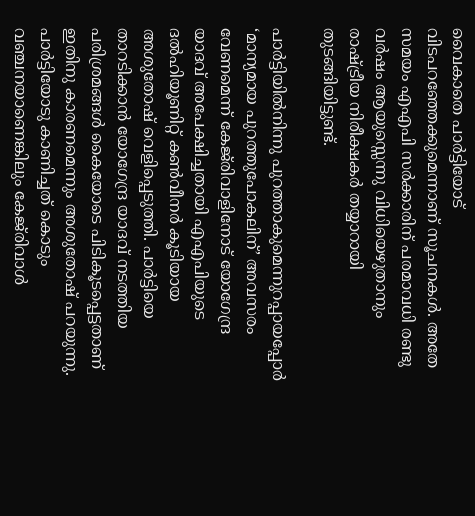വൈകാതെ പാര്‍ട്ടിയോട് വിടപറഞ്ഞേക്കുമെന്നാണ് സൂചനകള്‍. അതേ സമയം എഎപി സര്‍ക്കാരിന് പരമാവധി രണ്ടു വര്‍ഷം ആയുസ്സെന്നു വിധിയെഴുതാനും രാഷ്‌ട്രീയ നിരീക്ഷകര്‍ തയ്യാറായി തുടങ്ങിയിട്ടുണ്ട്.

പാര്‍ട്ടിയില്‍നിന്നു പുറത്താകുമെന്നുറപ്പായപ്പോര്‍ ‘മാന്യമായ പുറത്തുപോകലിന്’ അവസരം വേണമെന്ന് കേജ്‌രിവാളിനോട് യോഗേന്ദ്ര യാദവ് അപേക്ഷിച്ചതായി എഎപിയുടെ ദല്‍ഹിയൂണിറ്റ് കണ്‍വീനര്‍ കൂടിയായ അശുതോഷ് വെളിപ്പെടുത്തി. പാര്‍ട്ടിയെ താറടിക്കാന്‍ യോഗേന്ദ്ര യാദവ് നടത്തിയ പരിശ്രമങ്ങള്‍ കൈയോടെ പിടികൂടപ്പെട്ടതാണ് ഇതിനു കാരണമെന്നും അശുതോഷ് പറയുന്നു. പാര്‍ട്ടിയോടു കാണിച്ചത് കൊടും വഞ്ചനയാണെങ്കിലും കേജ്‌രിവാള്‍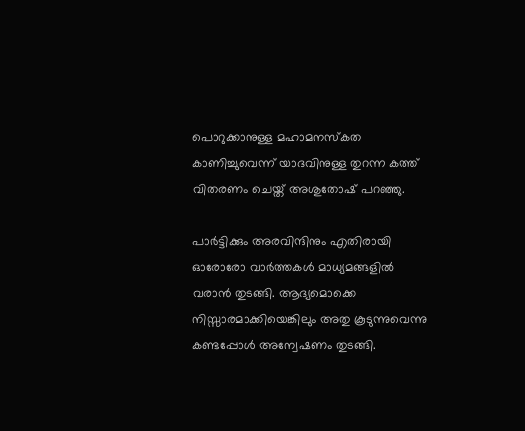പൊറുക്കാനുള്ള മഹാമനസ്‌കത കാണിച്ചുവെന്ന് യാദവിനുള്ള തുറന്ന കത്ത് വിതരണം ചെയ്ത് അശുതോഷ് പറഞ്ഞു.

പാര്‍ട്ടിക്കും അരവിന്ദിനും എതിരായി ഓരോരോ വാര്‍ത്തകള്‍ മാധ്യമങ്ങളില്‍ വരാന്‍ തുടങ്ങി. ആദ്യമൊക്കെ നിസ്സാരമാക്കിയെങ്കിലും അതു കൂടുന്നുവെന്നു കണ്ടപ്പോള്‍ അന്വേഷണം തുടങ്ങി.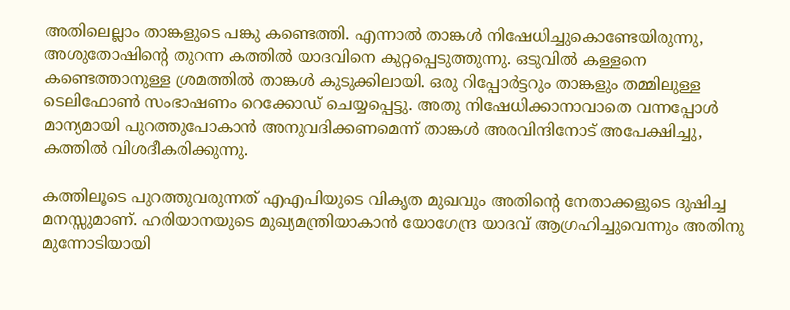അതിലെല്ലാം താങ്കളുടെ പങ്കു കണ്ടെത്തി. എന്നാല്‍ താങ്കള്‍ നിഷേധിച്ചുകൊണ്ടേയിരുന്നു, അശുതോഷിന്റെ തുറന്ന കത്തില്‍ യാദവിനെ കുറ്റപ്പെടുത്തുന്നു. ഒടുവില്‍ കള്ളനെ കണ്ടെത്താനുള്ള ശ്രമത്തില്‍ താങ്കള്‍ കുടുക്കിലായി. ഒരു റിപ്പോര്‍ട്ടറും താങ്കളും തമ്മിലുള്ള ടെലിഫോണ്‍ സംഭാഷണം റെക്കോഡ് ചെയ്യപ്പെട്ടു. അതു നിഷേധിക്കാനാവാതെ വന്നപ്പോള്‍ മാന്യമായി പുറത്തുപോകാന്‍ അനുവദിക്കണമെന്ന് താങ്കള്‍ അരവിന്ദിനോട് അപേക്ഷിച്ചു, കത്തില്‍ വിശദീകരിക്കുന്നു.

കത്തിലൂടെ പുറത്തുവരുന്നത് എഎപിയുടെ വികൃത മുഖവും അതിന്റെ നേതാക്കളുടെ ദുഷിച്ച മനസ്സുമാണ്. ഹരിയാനയുടെ മുഖ്യമന്ത്രിയാകാന്‍ യോഗേന്ദ്ര യാദവ് ആഗ്രഹിച്ചുവെന്നും അതിനു മുന്നോടിയായി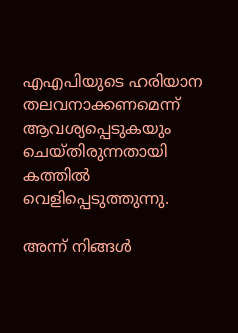എഎപിയുടെ ഹരിയാന തലവനാക്കണമെന്ന് ആവശ്യപ്പെടുകയും ചെയ്തിരുന്നതായി കത്തില്‍ വെളിപ്പെടുത്തുന്നു.

അന്ന് നിങ്ങള്‍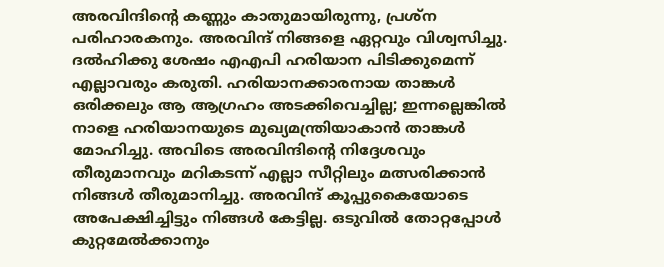അരവിന്ദിന്റെ കണ്ണും കാതുമായിരുന്നു, പ്രശ്‌ന പരിഹാരകനും. അരവിന്ദ് നിങ്ങളെ ഏറ്റവും വിശ്വസിച്ചു. ദല്‍ഹിക്കു ശേഷം എഎപി ഹരിയാന പിടിക്കുമെന്ന് എല്ലാവരും കരുതി. ഹരിയാനക്കാരനായ താങ്കള്‍ ഒരിക്കലും ആ ആഗ്രഹം അടക്കിവെച്ചില്ല; ഇന്നല്ലെങ്കില്‍ നാളെ ഹരിയാനയുടെ മുഖ്യമന്ത്രിയാകാന്‍ താങ്കള്‍ മോഹിച്ചു. അവിടെ അരവിന്ദിന്റെ നിദ്ദേശവും തീരുമാനവും മറികടന്ന് എല്ലാ സീറ്റിലും മത്സരിക്കാന്‍ നിങ്ങള്‍ തീരുമാനിച്ചു. അരവിന്ദ് കൂപ്പുകൈയോടെ അപേക്ഷിച്ചിട്ടും നിങ്ങള്‍ കേട്ടില്ല. ഒടുവില്‍ തോറ്റപ്പോള്‍ കുറ്റമേല്‍ക്കാനും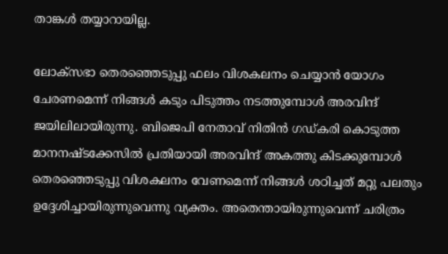താങ്കള്‍ തയ്യാറായില്ല.

ലോക്‌സഭാ തെരഞ്ഞെടുപ്പു ഫലം വിശകലനം ചെയ്യാന്‍ യോഗം ചേരണമെന്ന് നിങ്ങള്‍ കടും പിടുത്തം നടത്തുമ്പോള്‍ അരവിന്ദ് ജയിലിലായിരുന്നു. ബിജെപി നേതാവ് നിതിന്‍ ഗഡ്കരി കൊടുത്ത മാനനഷ്ടക്കേസില്‍ പ്രതിയായി അരവിന്ദ് അകത്തു കിടക്കുമ്പോള്‍ തെരഞ്ഞെടുപ്പു വിശകലനം വേണമെന്ന് നിങ്ങള്‍ ശഠിച്ചത് മറ്റു പലതും ഉദ്ദേശിച്ചായിരുന്നുവെന്നു വ്യക്തം. അതെന്തായിരുന്നുവെന്ന് ചരിത്രം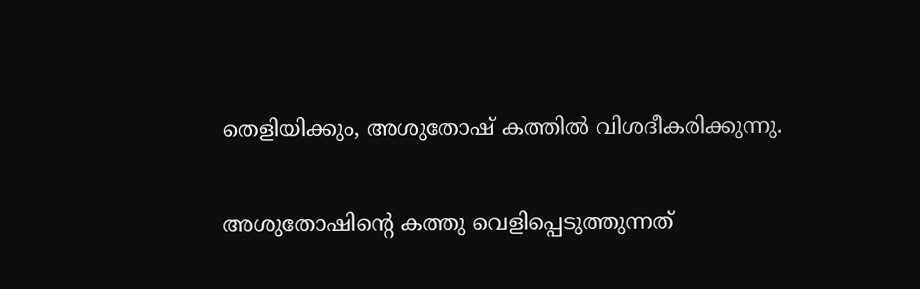തെളിയിക്കും, അശുതോഷ് കത്തില്‍ വിശദീകരിക്കുന്നു.

അശുതോഷിന്റെ കത്തു വെളിപ്പെടുത്തുന്നത്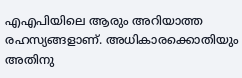എഎപിയിലെ ആരും അറിയാത്ത രഹസ്യങ്ങളാണ്. അധികാരക്കൊതിയും അതിനു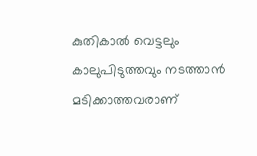കുതികാല്‍ വെട്ടലും കാലുപിടുത്തവും നടത്താന്‍ മടിക്കാത്തവരാണ്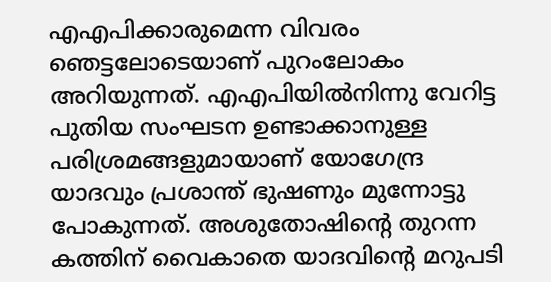എഎപിക്കാരുമെന്ന വിവരം ഞെട്ടലോടെയാണ് പുറംലോകം അറിയുന്നത്. എഎപിയില്‍നിന്നു വേറിട്ട പുതിയ സംഘടന ഉണ്ടാക്കാനുള്ള പരിശ്രമങ്ങളുമായാണ് യോഗേന്ദ്ര യാദവും പ്രശാന്ത് ഭുഷണും മുന്നോട്ടു പോകുന്നത്. അശുതോഷിന്റെ തുറന്ന കത്തിന് വൈകാതെ യാദവിന്റെ മറുപടി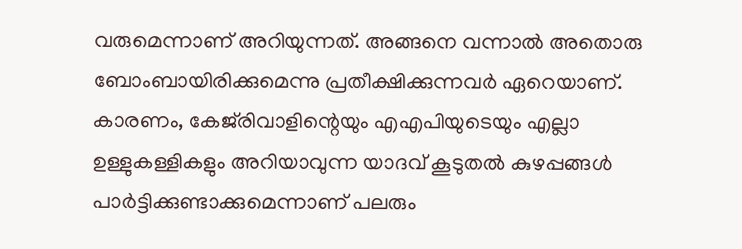വരുമെന്നാണ് അറിയുന്നത്. അങ്ങനെ വന്നാല്‍ അതൊരു ബോംബായിരിക്കുമെന്നു പ്രതീക്ഷിക്കുന്നവര്‍ ഏറെയാണ്. കാരണം, കേജ്‌രിവാളിന്റെയും എഎപിയുടെയും എല്ലാ ഉള്ളുകള്ളികളും അറിയാവുന്ന യാദവ് കൂടുതല്‍ കുഴപ്പങ്ങള്‍ പാര്‍ട്ടിക്കുണ്ടാക്കുമെന്നാണ് പലരും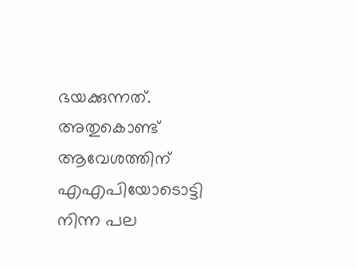ഭയക്കുന്നത്. അതുകൊണ്ട് ആവേശത്തിന് എഎപിയോടൊട്ടി നിന്ന പല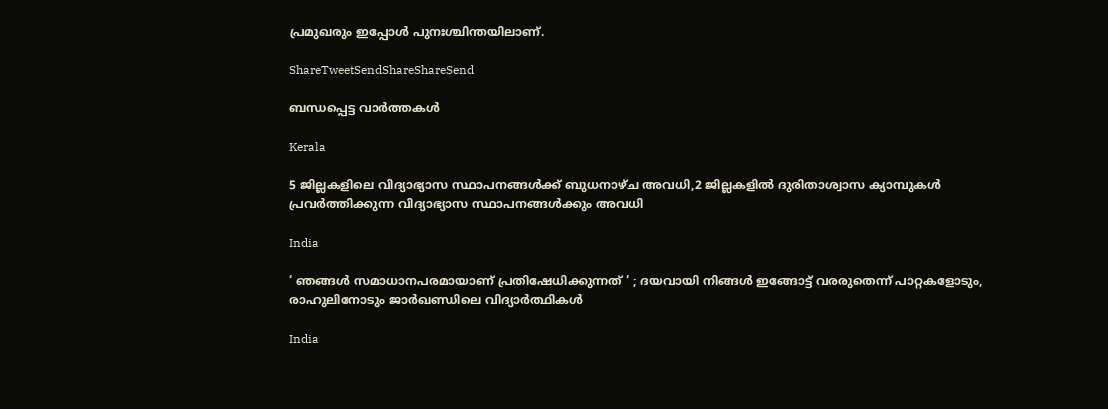പ്രമുഖരും ഇപ്പോള്‍ പുനഃശ്ചിന്തയിലാണ്.

ShareTweetSendShareShareSend

ബന്ധപ്പെട്ട വാര്‍ത്തകള്‍

Kerala

5 ജില്ലകളിലെ വിദ്യാഭ്യാസ സ്ഥാപനങ്ങള്‍ക്ക് ബുധനാഴ്ച അവധി,2 ജില്ലകളില്‍ ദുരിതാശ്വാസ ക്യാമ്പുകള്‍ പ്രവര്‍ത്തിക്കുന്ന വിദ്യാഭ്യാസ സ്ഥാപനങ്ങള്‍ക്കും അവധി

India

‘ ഞങ്ങൾ സമാധാനപരമായാണ് പ്രതിഷേധിക്കുന്നത് ‘ ; ദയവായി നിങ്ങൾ ഇങ്ങോട്ട് വരരുതെന്ന് പാറ്റകളോടും, രാഹുലിനോടും ജാർഖണ്ഡിലെ വിദ്യാർത്ഥികൾ

India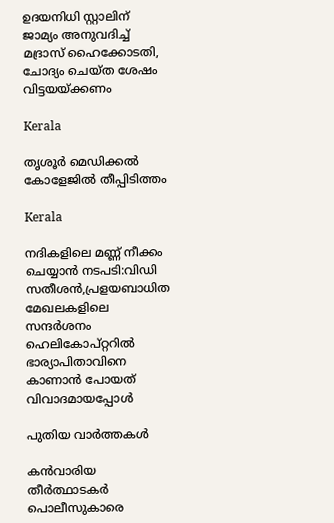ഉദയനിധി സ്റ്റാലിന് ജാമ്യം അനുവദിച്ച് മദ്രാസ് ഹൈക്കോടതി, ചോദ്യം ചെയ്ത ശേഷം വിട്ടയയ്‌ക്കണം

Kerala

തൃശൂര്‍ മെഡിക്കല്‍ കോളേജില്‍ തീപ്പിടിത്തം

Kerala

നദികളിലെ മണ്ണ് നീക്കം ചെയ്യാന്‍ നടപടി:വിഡി സതീശന്‍,പ്രളയബാധിത മേഖലകളിലെ സന്ദര്‍ശനം ഹെലികോപ്റ്ററില്‍ ഭാര്യാപിതാവിനെ കാണാന്‍ പോയത് വിവാദമായപ്പോള്‍

പുതിയ വാര്‍ത്തകള്‍

കൻവാരിയ തീർത്ഥാടകർ പൊലീസുകാരെ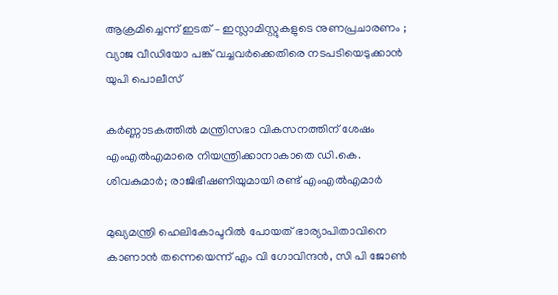ആക്രമിച്ചെന്ന് ഇടത് – ഇസ്ലാമിസ്റ്റുകളുടെ നുണപ്രചാരണം ; വ്യാജ വീഡിയോ പങ്ക് വച്ചവർക്കെതിരെ നടപടിയെടുക്കാൻ യുപി പൊലീസ്

കര്‍ണ്ണാടകത്തില്‍ മന്ത്രിസഭാ വികസനത്തിന് ശേഷം എംഎല്‍എമാരെ നിയന്ത്രിക്കാനാകാതെ ഡി.കെ. ശിവകുമാര്‍; രാജിഭീഷണിയുമായി രണ്ട് എംഎല്‍എമാര്‍

മുഖ്യമന്ത്രി ഹെലികോപ്ടറില്‍ പോയത് ഭാര്യാപിതാവിനെ കാണാന്‍ തന്നെയെന്ന് എം വി ഗോവിന്ദന്‍, സി പി ജോണ്‍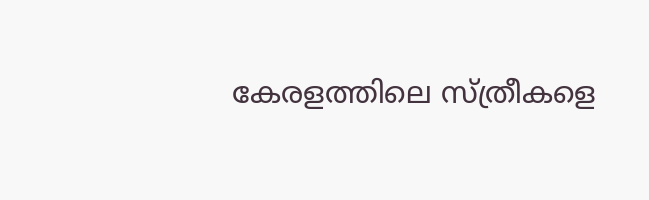കേരളത്തിലെ സ്ത്രീകളെ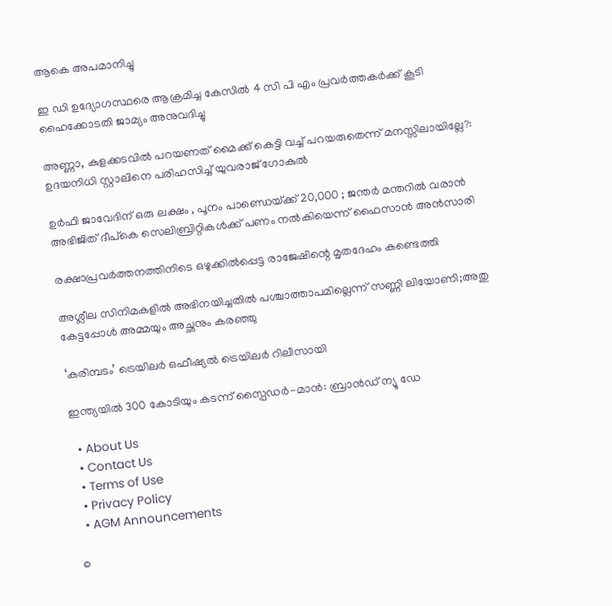ആകെ അപമാനിച്ചു

ഇ ഡി ഉദ്യോഗസ്ഥരെ ആക്രമിച്ച കേസില്‍ 4 സി പി എം പ്രവര്‍ത്തകര്‍ക്ക് കൂടി ഹൈക്കോടതി ജാമ്യം അനുവദിച്ചു

അണ്ണാ, കുളക്കടവില്‍ പറയണത് മൈക്ക് കെട്ടി വച്ച് പറയരുതെന്ന് മനസ്സിലായില്ലേ?: ഉദയനിധി സ്റ്റാലിനെ പരിഹസിച്ച് യുവരാജ് ഗോകുല്‍

ഉർഫി ജാവേദിന് ഒരു ലക്ഷം , പൂനം പാണ്ഡെയ്‌ക്ക് 20,000 ; ജന്തർ മന്തറിൽ വരാൻ അഭിജിത് ദീപ്കെ സെലിബ്രിറ്റികൾക്ക് പണം നൽകിയെന്ന് ഫൈസാൻ അൻസാരി

രക്ഷാപ്രവർത്തനത്തിനിടെ ഒഴുക്കിൽപ്പെട്ട രാജേഷിന്റെ മൃതദേഹം കണ്ടെത്തി

അശ്ലീല സിനിമകളിൽ അഭിനയിച്ചതിൽ പശ്ചാത്താപമില്ലെന്ന് സണ്ണി ലിയോണി;അതു കേട്ടപ്പോൾ അമ്മയും അച്ഛനും കരഞ്ഞു

‘കരിമ്പടം’ ട്രെയിലർ ഒഫീഷ്യൽ ട്രെയിലർ റിലീസായി

ഇന്ത്യയിൽ 300 കോടിയും കടന്ന് സ്പൈഡർ-മാൻ: ബ്രാൻഡ് ന്യൂ ഡേ

  • About Us
  • Contact Us
  • Terms of Use
  • Privacy Policy
  • AGM Announcements

©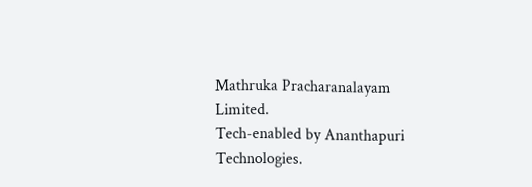Mathruka Pracharanalayam Limited.
Tech-enabled by Ananthapuri Technologies.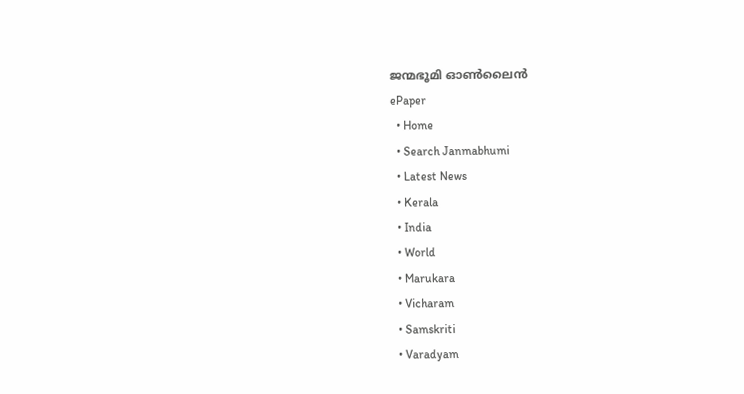ജന്മഭൂമി ഓണ്‍ലൈന്‍
ePaper
  • Home
  • Search Janmabhumi
  • Latest News
  • Kerala
  • India
  • World
  • Marukara
  • Vicharam
  • Samskriti
  • Varadyam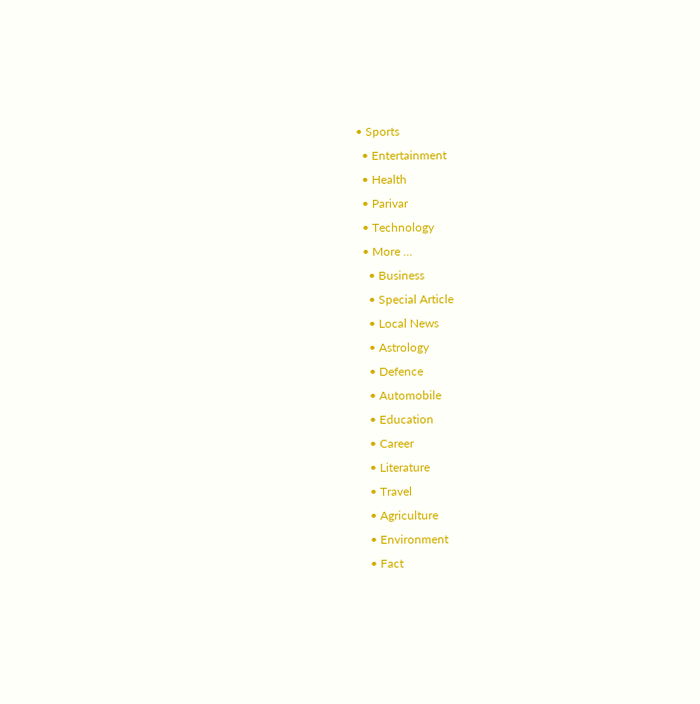• Sports
  • Entertainment
  • Health
  • Parivar
  • Technology
  • More …
    • Business
    • Special Article
    • Local News
    • Astrology
    • Defence
    • Automobile
    • Education
    • Career
    • Literature
    • Travel
    • Agriculture
    • Environment
    • Fact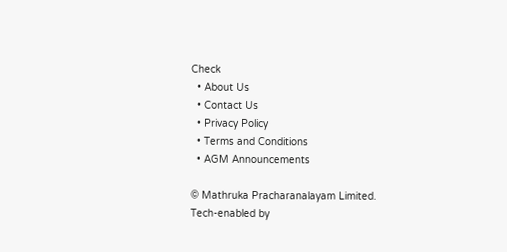Check
  • About Us
  • Contact Us
  • Privacy Policy
  • Terms and Conditions
  • AGM Announcements

© Mathruka Pracharanalayam Limited.
Tech-enabled by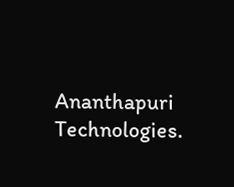Ananthapuri Technologies.